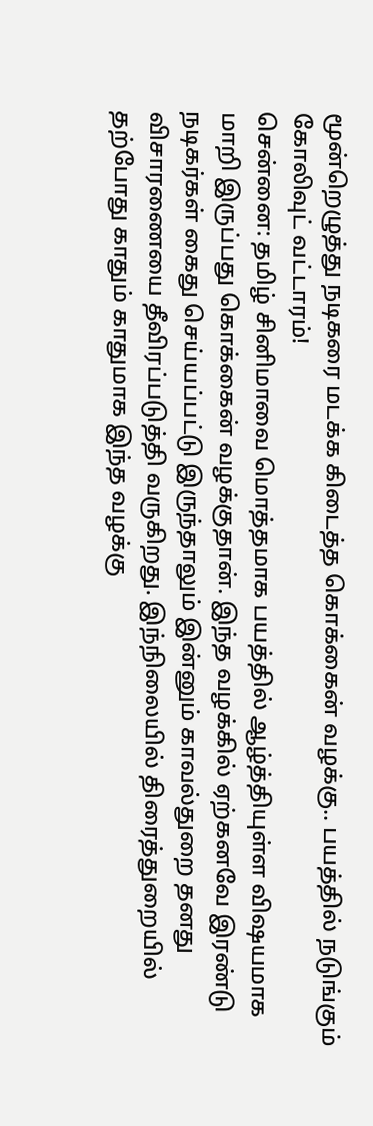மூன்றெழுத்து நடிகரை மடக்க கிடைத்த கொக்கைன் வழக்கு.. பயத்தில் நடுங்கும் கோலிவுட் வட்டாரம்!
சென்னை: தமிழ் சினிமாவை மொத்தமாக பயத்தில் ஆழ்த்தியுள்ள விஷயமாக மாறி இருப்பது கொக்கைன் வழக்குதான். இந்த வழக்கில் ஏற்கனவே இரண்டு நடிகர்கள் கைது செய்யப்பட்டு இருந்தாலும் இன்னும் காவல்துறை தனது விசாரணையை தீவிரப்படுத்தி வருகிறது. இந்நிலையில் திரைத்துறையில் தற்போது காதும் காதுமாக இந்த வழக்கு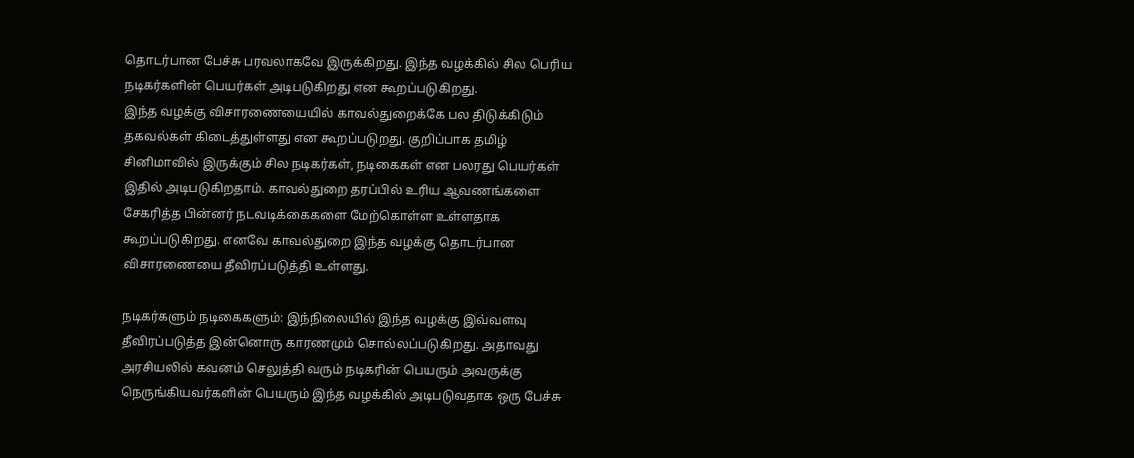தொடர்பான பேச்சு பரவலாகவே இருக்கிறது. இந்த வழக்கில் சில பெரிய நடிகர்களின் பெயர்கள் அடிபடுகிறது என கூறப்படுகிறது.
இந்த வழக்கு விசாரணையையில் காவல்துறைக்கே பல திடுக்கிடும் தகவல்கள் கிடைத்துள்ளது என கூறப்படுறது. குறிப்பாக தமிழ் சினிமாவில் இருக்கும் சில நடிகர்கள், நடிகைகள் என பலரது பெயர்கள் இதில் அடிபடுகிறதாம். காவல்துறை தரப்பில் உரிய ஆவணங்களை சேகரித்த பின்னர் நடவடிக்கைகளை மேற்கொள்ள உள்ளதாக கூறப்படுகிறது. எனவே காவல்துறை இந்த வழக்கு தொடர்பான விசாரணையை தீவிரப்படுத்தி உள்ளது.

நடிகர்களும் நடிகைகளும்: இந்நிலையில் இந்த வழக்கு இவ்வளவு தீவிரப்படுத்த இன்னொரு காரணமும் சொல்லப்படுகிறது. அதாவது அரசியலில் கவனம் செலுத்தி வரும் நடிகரின் பெயரும் அவருக்கு நெருங்கியவர்களின் பெயரும் இந்த வழக்கில் அடிபடுவதாக ஒரு பேச்சு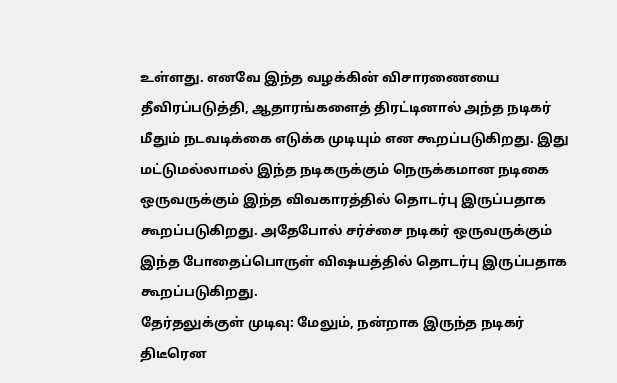உள்ளது. எனவே இந்த வழக்கின் விசாரணையை தீவிரப்படுத்தி, ஆதாரங்களைத் திரட்டினால் அந்த நடிகர் மீதும் நடவடிக்கை எடுக்க முடியும் என கூறப்படுகிறது. இது மட்டுமல்லாமல் இந்த நடிகருக்கும் நெருக்கமான நடிகை ஒருவருக்கும் இந்த விவகாரத்தில் தொடர்பு இருப்பதாக கூறப்படுகிறது. அதேபோல் சர்ச்சை நடிகர் ஒருவருக்கும் இந்த போதைப்பொருள் விஷயத்தில் தொடர்பு இருப்பதாக கூறப்படுகிறது.
தேர்தலுக்குள் முடிவு: மேலும், நன்றாக இருந்த நடிகர் திடீரென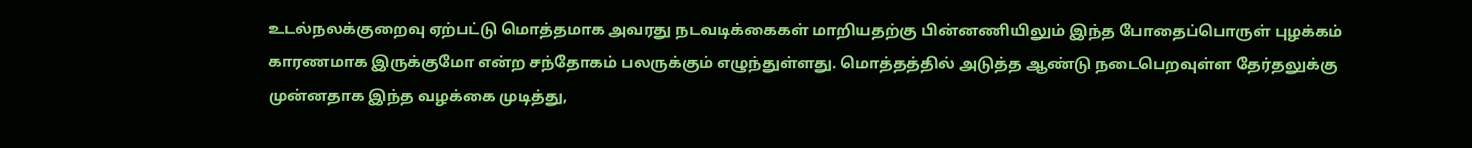உடல்நலக்குறைவு ஏற்பட்டு மொத்தமாக அவரது நடவடிக்கைகள் மாறியதற்கு பின்னணியிலும் இந்த போதைப்பொருள் புழக்கம் காரணமாக இருக்குமோ என்ற சந்தோகம் பலருக்கும் எழுந்துள்ளது. மொத்தத்தில் அடுத்த ஆண்டு நடைபெறவுள்ள தேர்தலுக்கு முன்னதாக இந்த வழக்கை முடித்து,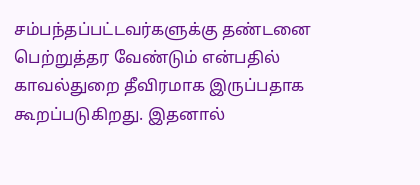சம்பந்தப்பட்டவர்களுக்கு தண்டனை பெற்றுத்தர வேண்டும் என்பதில் காவல்துறை தீவிரமாக இருப்பதாக கூறப்படுகிறது. இதனால்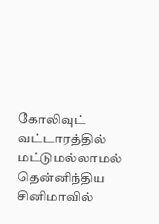கோலிவுட் வட்டாரத்தில் மட்டுமல்லாமல் தென்னிந்திய சினிமாவில்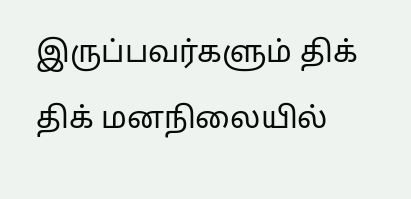இருப்பவர்களும் திக் திக் மனநிலையில்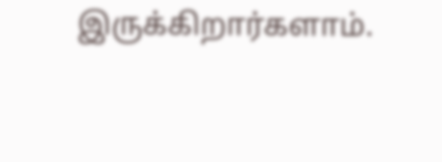இருக்கிறார்களாம்.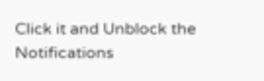Click it and Unblock the Notifications